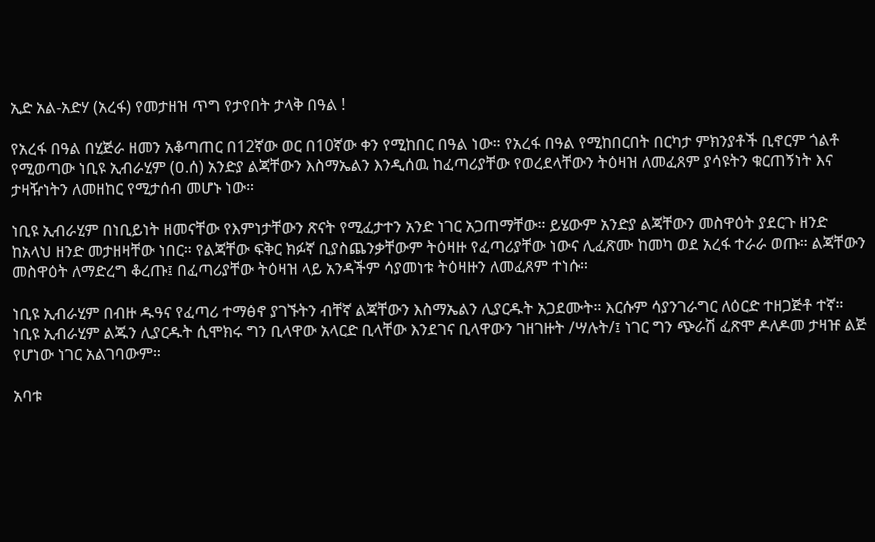ኢድ አል-አድሃ (አረፋ) የመታዘዝ ጥግ የታየበት ታላቅ በዓል !

የአረፋ በዓል በሂጅራ ዘመን አቆጣጠር በ12ኛው ወር በ10ኛው ቀን የሚከበር በዓል ነው። የአረፋ በዓል የሚከበርበት በርካታ ምክንያቶች ቢኖርም ጎልቶ የሚወጣው ነቢዩ ኢብራሂም (ዐ.ሰ) አንድያ ልጃቸውን እስማኤልን እንዲሰዉ ከፈጣሪያቸው የወረደላቸውን ትዕዛዝ ለመፈጸም ያሳዩትን ቁርጠኝነት እና ታዛዥነትን ለመዘከር የሚታሰብ መሆኑ ነው።

ነቢዩ ኢብራሂም በነቢይነት ዘመናቸው የእምነታቸውን ጽናት የሚፈታተን አንድ ነገር አጋጠማቸው። ይሄውም አንድያ ልጃቸውን መስዋዕት ያደርጉ ዘንድ ከአላህ ዘንድ መታዘዛቸው ነበር። የልጃቸው ፍቅር ክፉኛ ቢያስጨንቃቸውም ትዕዛዙ የፈጣሪያቸው ነውና ሊፈጽሙ ከመካ ወደ አረፋ ተራራ ወጡ። ልጃቸውን መስዋዕት ለማድረግ ቆረጡ፤ በፈጣሪያቸው ትዕዛዝ ላይ አንዳችም ሳያመነቱ ትዕዛዙን ለመፈጸም ተነሱ።

ነቢዩ ኢብራሂም በብዙ ዱዓና የፈጣሪ ተማፅኖ ያገኙትን ብቸኛ ልጃቸውን እስማኤልን ሊያርዱት አጋደሙት። እርሱም ሳያንገራግር ለዕርድ ተዘጋጅቶ ተኛ። ነቢዩ ኢብራሂም ልጁን ሊያርዱት ሲሞክሩ ግን ቢላዋው አላርድ ቢላቸው እንደገና ቢላዋውን ገዘገዙት /ሣሉት/፤ ነገር ግን ጭራሽ ፈጽሞ ዶለዶመ ታዛዡ ልጅ የሆነው ነገር አልገባውም።

አባቱ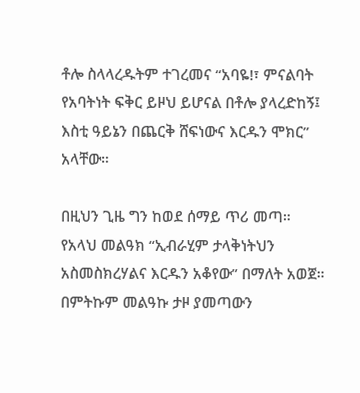ቶሎ ስላላረዱትም ተገረመና “አባዬ!፣ ምናልባት የአባትነት ፍቅር ይዞህ ይሆናል በቶሎ ያላረድከኝ፤ እስቲ ዓይኔን በጨርቅ ሸፍነውና እርዱን ሞክር” አላቸው።

በዚህን ጊዜ ግን ከወደ ሰማይ ጥሪ መጣ። የአላህ መልዓክ “ኢብራሂም ታላቅነትህን አስመስክረሃልና እርዱን አቆየው” በማለት አወጀ። በምትኩም መልዓኩ ታዞ ያመጣውን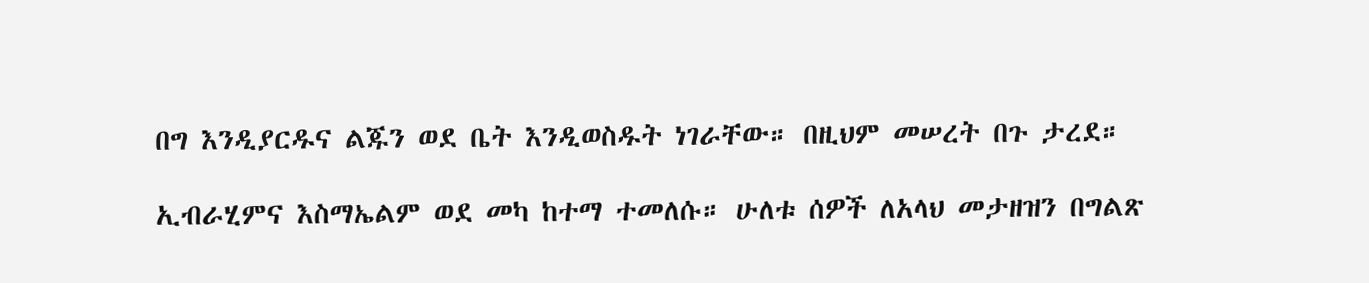በግ እንዲያርዱና ልጁን ወደ ቤት እንዲወስዱት ነገራቸው። በዚህም መሠረት በጉ ታረደ።

ኢብራሂምና እስማኤልም ወደ መካ ከተማ ተመለሱ። ሁለቱ ሰዎች ለአላህ መታዘዝን በግልጽ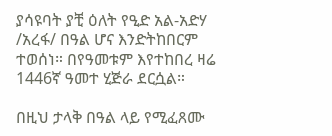ያሳዩባት ያቺ ዕለት የዒድ አል-አድሃ /አረፋ/ በዓል ሆና እንድትከበርም ተወሰነ። በየዓመቱም እየተከበረ ዛሬ 1446ኛ ዓመተ ሂጅራ ደርሷል።

በዚህ ታላቅ በዓል ላይ የሚፈጸሙ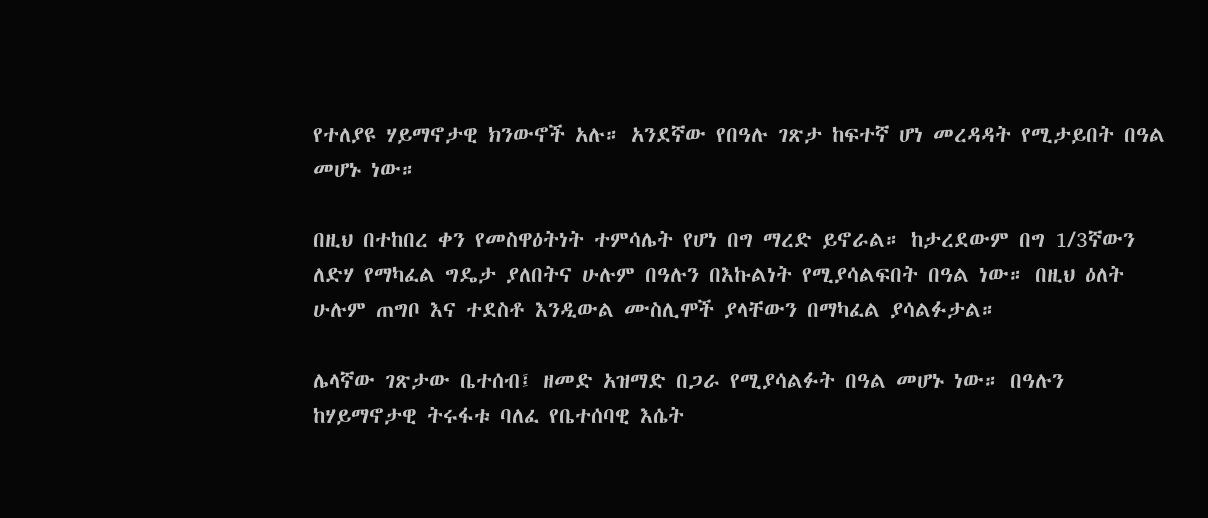የተለያዩ ሃይማኖታዊ ክንውኖች አሉ። አንደኛው የበዓሉ ገጽታ ከፍተኛ ሆነ መረዳዳት የሚታይበት በዓል መሆኑ ነው።

በዚህ በተከበረ ቀን የመስዋዕትነት ተምሳሌት የሆነ በግ ማረድ ይኖራል። ከታረደውም በግ 1/3ኛውን ለድሃ የማካፈል ግዴታ ያለበትና ሁሉም በዓሉን በእኩልነት የሚያሳልፍበት በዓል ነው። በዚህ ዕለት ሁሉም ጠግቦ እና ተደስቶ እንዲውል ሙስሊሞች ያላቸውን በማካፈል ያሳልፉታል።

ሌላኛው ገጽታው ቤተሰብ፤ ዘመድ አዝማድ በጋራ የሚያሳልፉት በዓል መሆኑ ነው። በዓሉን ከሃይማኖታዊ ትሩፋቱ ባለፈ የቤተሰባዊ እሴት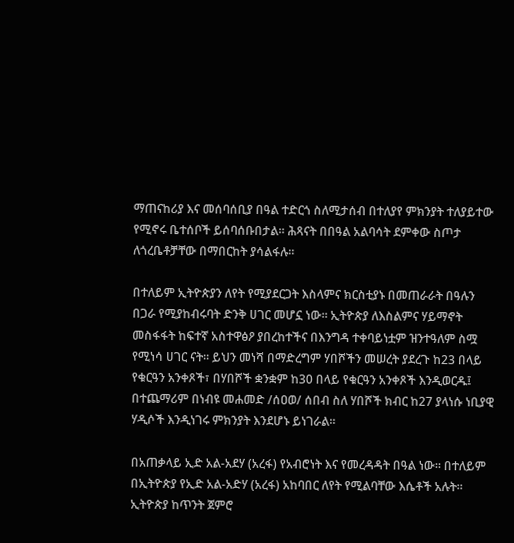ማጠናከሪያ እና መሰባሰቢያ በዓል ተድርጎ ስለሚታሰብ በተለያየ ምክንያት ተለያይተው የሚኖሩ ቤተሰቦች ይሰባሰቡበታል። ሕጻናት በበዓል አልባሳት ደምቀው ስጦታ ለጎረቤቶቻቸው በማበርከት ያሳልፋሉ።

በተለይም ኢትዮጵያን ለየት የሚያደርጋት እስላምና ክርስቲያኑ በመጠራራት በዓሉን በጋራ የሚያከብሩባት ድንቅ ሀገር መሆኗ ነው። ኢትዮጵያ ለእስልምና ሃይማኖት መስፋፋት ከፍተኛ አስተዋፅዖ ያበረከተችና በእንግዳ ተቀባይነቷም ዝንተዓለም ስሟ የሚነሳ ሀገር ናት። ይህን መነሻ በማድረግም ሃበሾችን መሠረት ያደረጉ ከ23 በላይ የቁርዓን አንቀጾች፣ በሃበሾች ቋንቋም ከ30 በላይ የቁርዓን አንቀጾች እንዲወርዱ፤ በተጨማሪም በነብዩ መሐመድ /ሰዐወ/ ሰበብ ስለ ሃበሾች ክብር ከ27 ያላነሱ ነቢያዊ ሃዲሶች እንዲነገሩ ምክንያት እንደሆኑ ይነገራል።

በአጠቃላይ ኢድ አል-አደሃ (አረፋ) የአብሮነት እና የመረዳዳት በዓል ነው። በተለይም በኢትዮጵያ የኢድ አል-አድሃ (አረፋ) አከባበር ለየት የሚልባቸው እሴቶች አሉት። ኢትዮጵያ ከጥንት ጀምሮ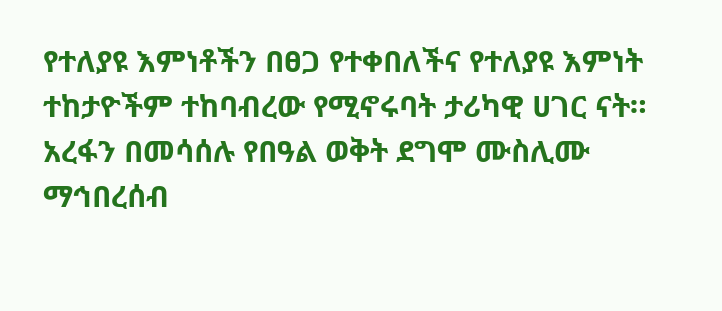የተለያዩ እምነቶችን በፀጋ የተቀበለችና የተለያዩ እምነት ተከታዮችም ተከባብረው የሚኖሩባት ታሪካዊ ሀገር ናት። አረፋን በመሳሰሉ የበዓል ወቅት ደግሞ ሙስሊሙ ማኅበረሰብ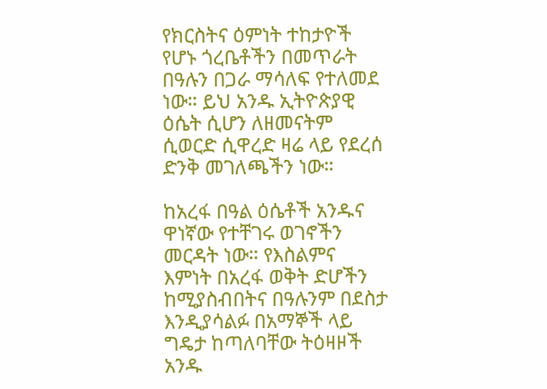የክርስትና ዕምነት ተከታዮች የሆኑ ጎረቤቶችን በመጥራት በዓሉን በጋራ ማሳለፍ የተለመደ ነው። ይህ አንዱ ኢትዮጵያዊ ዕሴት ሲሆን ለዘመናትም ሲወርድ ሲዋረድ ዛሬ ላይ የደረሰ ድንቅ መገለጫችን ነው።

ከአረፋ በዓል ዕሴቶች አንዱና ዋነኛው የተቸገሩ ወገኖችን መርዳት ነው። የእስልምና እምነት በአረፋ ወቅት ድሆችን ከሚያስብበትና በዓሉንም በደስታ እንዲያሳልፉ በአማኞች ላይ ግዴታ ከጣለባቸው ትዕዛዞች አንዱ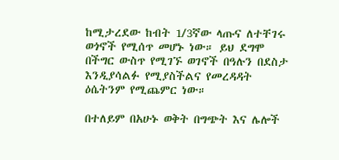ከሚታረደው ከብት 1/3ኛው ላጡና ለተቸገሩ ወጎኖች የሚሰጥ መሆኑ ነው። ይህ ደግሞ በችግር ውስጥ የሚገኙ ወገኖች በዓሉን በደስታ እንዲያሳልፉ የሚያስችልና የመረዳዳት ዕሴትንም የሚጨምር ነው።

በተለይም በአሁኑ ወቅት በግጭት እና ሌሎች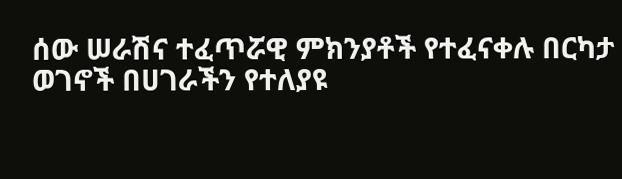ሰው ሠራሽና ተፈጥሯዊ ምክንያቶች የተፈናቀሉ በርካታ ወገኖች በሀገራችን የተለያዩ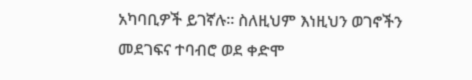አካባቢዎች ይገኛሉ። ስለዚህም እነዚህን ወገኖችን መደገፍና ተባብሮ ወደ ቀድሞ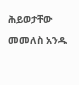ሕይወታቸው መመለስ አንዱ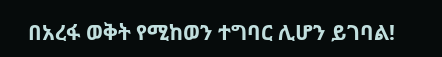በአረፋ ወቅት የሚከወን ተግባር ሊሆን ይገባል!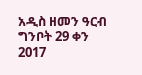አዲስ ዘመን ዓርብ ግንቦት 29 ቀን 2017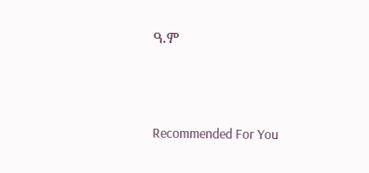ዓ.ም



Recommended For You